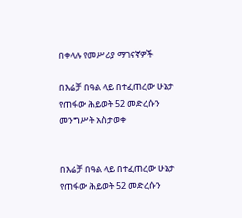በቀላሉ የመሥሪያ ማገናኛዎች

በእሬቻ በዓል ላይ በተፈጠረው ሁኔታ የጠፋው ሕይወት 52 መድረሱን መንግሥት አስታወቀ


በእሬቻ በዓል ላይ በተፈጠረው ሁኔታ የጠፋው ሕይወት 52 መድረሱን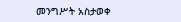መንግሥት አስታወቀ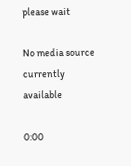please wait

No media source currently available

0:00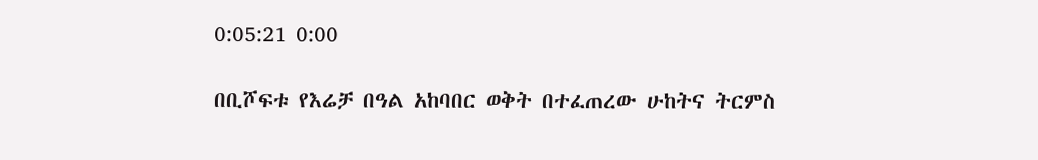0:05:21 0:00

በቢሾፍቱ የእሬቻ በዓል አከባበር ወቅት በተፈጠረው ሁከትና ትርምስ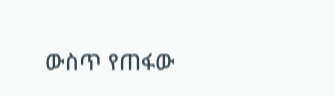ውስጥ የጠፋው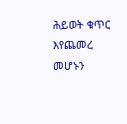ሕይወት ቁጥር እየጨመረ መሆኑን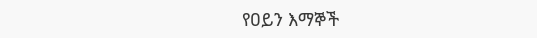የዐይን እማኞች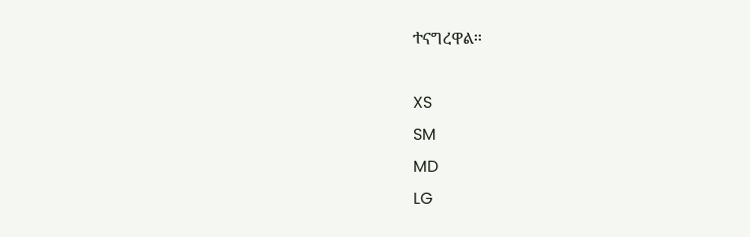ተናግረዋል፡፡

XS
SM
MD
LG